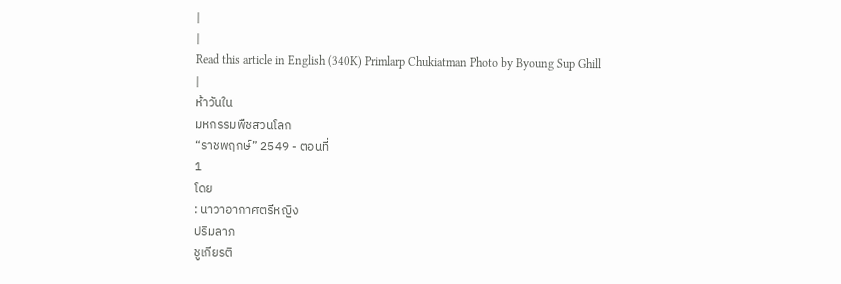|
|
Read this article in English (340K) Primlarp Chukiatman Photo by Byoung Sup Ghill
|
ห้าวันใน
มหกรรมพืชสวนโลก
“ราชพฤกษ์” 2549 - ตอนที่
1
โดย
: นาวาอากาศตรีหญิง
ปริมลาภ
ชูเกียรติ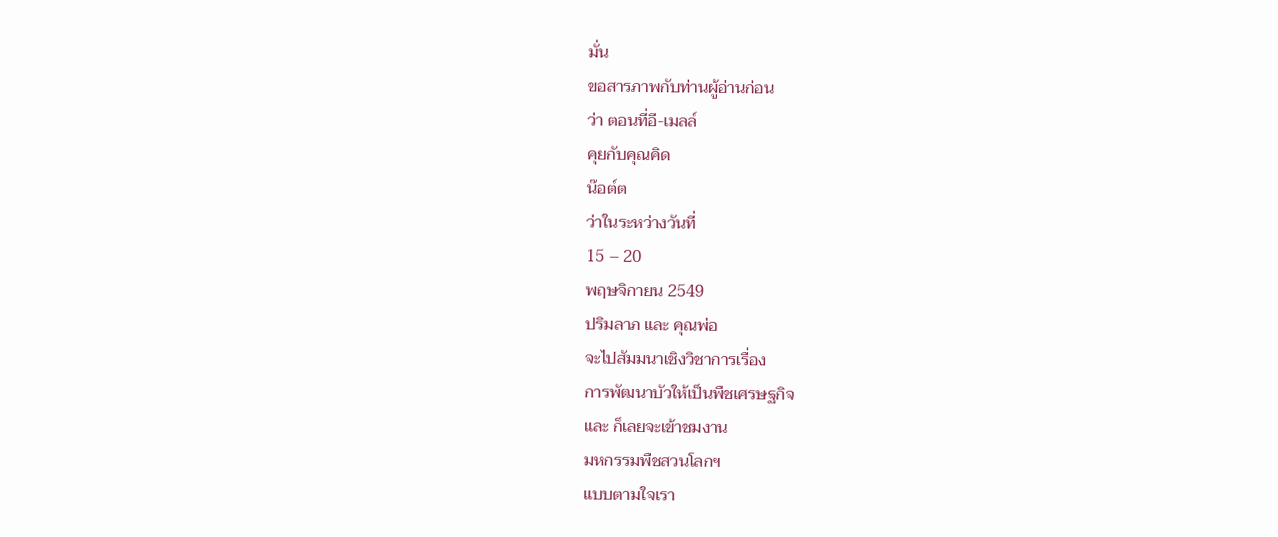มั่น
ขอสารภาพกับท่านผู้อ่านก่อน
ว่า ตอนที่อี-เมลล์
คุยกับคุณคิด
น๊อต์ต
ว่าในระหว่างวันที่
15 – 20
พฤษจิกายน 2549
ปริมลาภ และ คุณพ่อ
จะไปสัมมนาเชิงวิชาการเรื่อง
การพัฒนาบัวให้เป็นพืชเศรษฐกิจ
และ ก็เลยจะเข้าชมงาน
มหกรรมพืชสวนโลกฯ
แบบตามใจเรา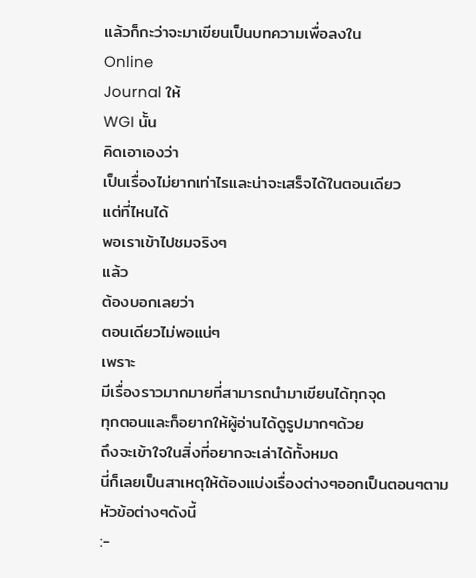แล้วก็กะว่าจะมาเขียนเป็นบทความเพื่อลงใน
Online
Journal ให้
WGI นั้น
คิดเอาเองว่า
เป็นเรื่องไม่ยากเท่าไรและน่าจะเสร็จได้ในตอนเดียว
แต่ที่ไหนได้
พอเราเข้าไปชมจริงๆ
แล้ว
ต้องบอกเลยว่า
ตอนเดียวไม่พอแน่ๆ
เพราะ
มีเรื่องราวมากมายที่สามารถนำมาเขียนได้ทุกจุด
ทุกตอนและก็อยากให้ผู้อ่านได้ดูรูปมากๆด้วย
ถึงจะเข้าใจในสิ่งที่อยากจะเล่าได้ทั้งหมด
นี่ก็เลยเป็นสาเหตุให้ต้องแบ่งเรื่องต่างๆออกเป็นตอนๆตามหัวข้อต่างๆดังนี้
:-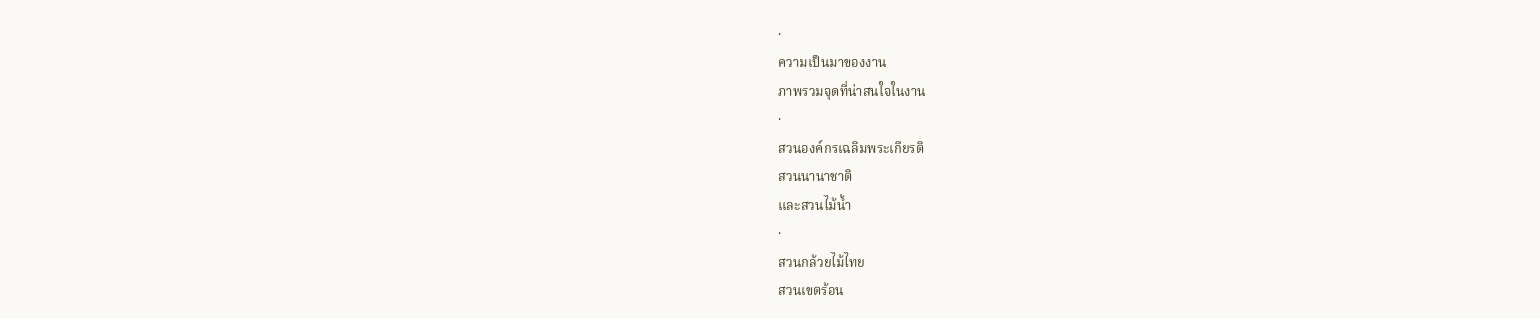·
ความเป็นมาของงาน
ภาพรวมจุดที่น่าสนใจในงาน
·
สวนองค์กรเฉลิมพระเกียรติ
สวนนานาชาติ
และสวนไม้น้ำ
·
สวนกล้วยไม้ไทย
สวนเขตร้อน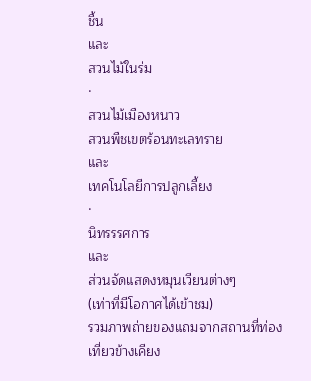ชื้น
และ
สวนไม้ในร่ม
·
สวนไม้เมืองหนาว
สวนพืชเขตร้อนทะเลทราย
และ
เทคโนโลยีการปลูกเลี้ยง
·
นิทรรรศการ
และ
ส่วนจัดแสดงหมุนเวียนต่างๆ
(เท่าที่มีโอกาศได้เข้าชม)
รวมภาพถ่ายของแถมจากสถานที่ท่องเที่ยวข้างเคียง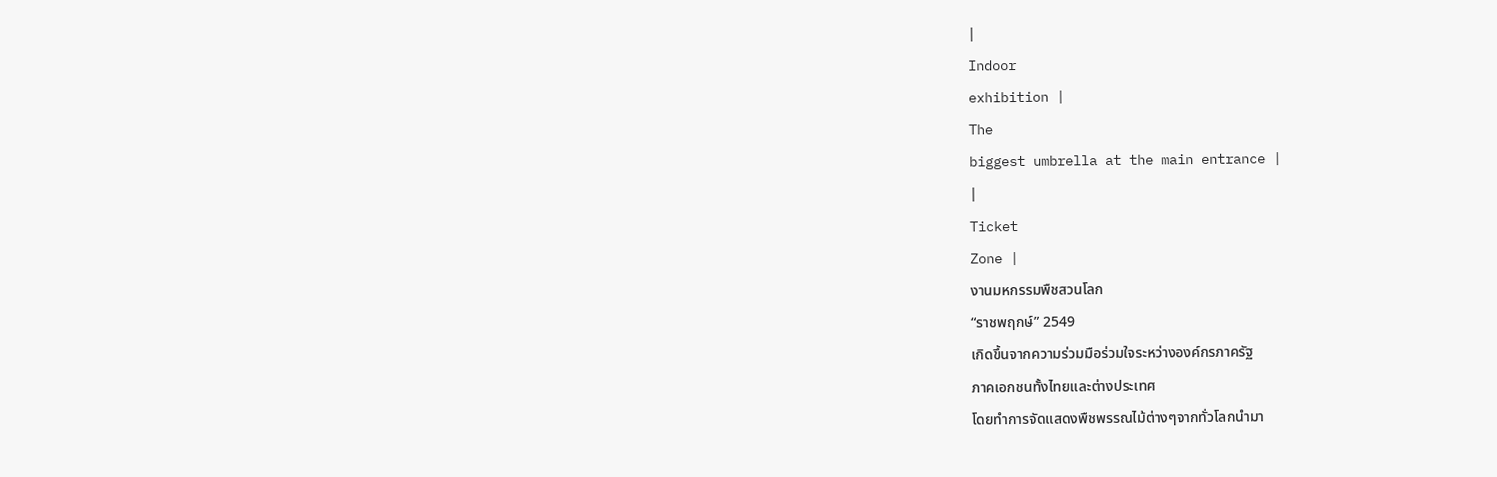|
Indoor
exhibition |
The
biggest umbrella at the main entrance |
|
Ticket
Zone |
งานมหกรรมพืชสวนโลก
“ราชพฤกษ์” 2549
เกิดขึ้นจากความร่วมมือร่วมใจระหว่างองค์กรภาครัฐ
ภาคเอกชนทั้งไทยและต่างประเทศ
โดยทำการจัดแสดงพืชพรรณไม้ต่างๆจากทั่วโลกนำมา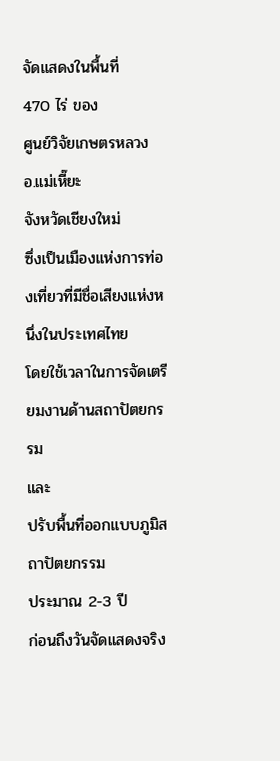จัดแสดงในพื้นที่
470 ไร่ ของ
ศูนย์วิจัยเกษตรหลวง อ.แม่เหี๊ยะ
จังหวัดเชียงใหม่
ซึ่งเป็นเมืองแห่งการท่องเที่ยวที่มีชื่อเสียงแห่งหนึ่งในประเทศไทย
โดยใช้เวลาในการจัดเตรียมงานด้านสถาปัตยกรรม
และ
ปรับพื้นที่ออกแบบภูมิสถาปัตยกรรม
ประมาณ 2-3 ปี
ก่อนถึงวันจัดแสดงจริง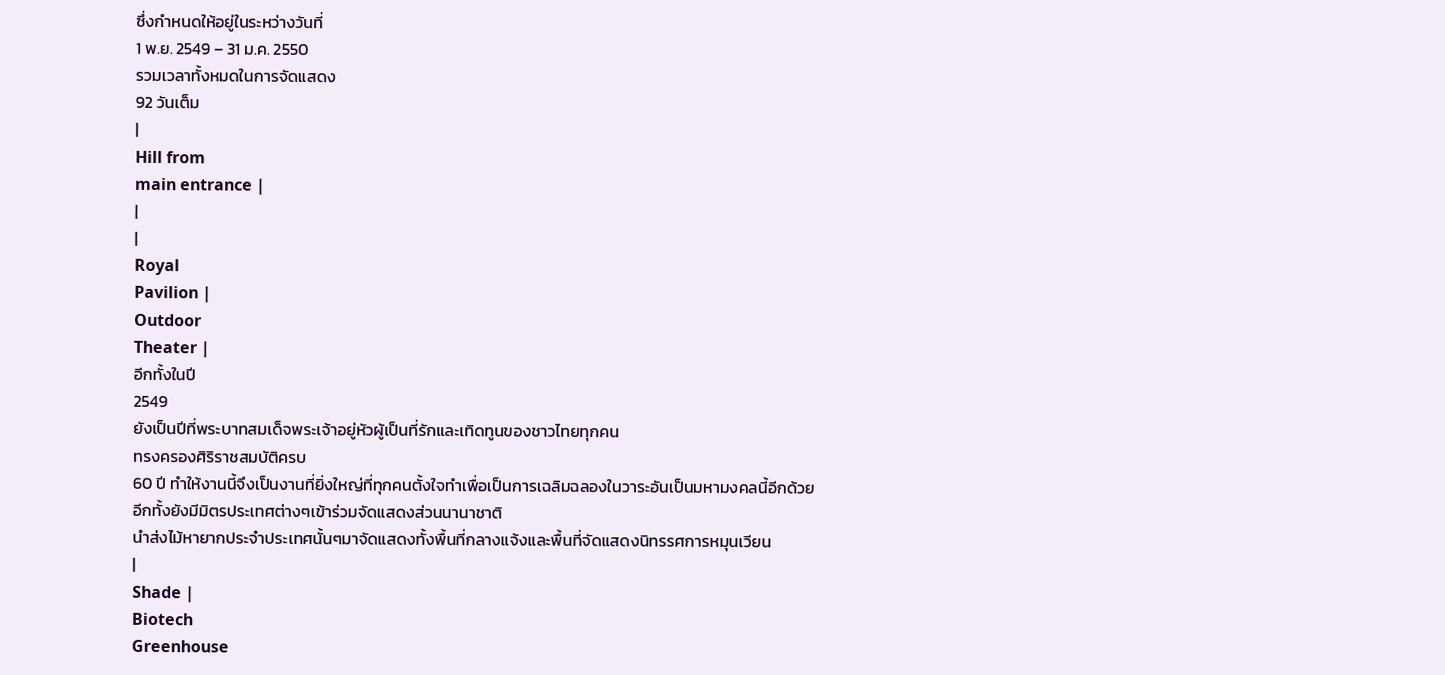ซึ่งกำหนดให้อยู่ในระหว่างวันที่
1 พ.ย. 2549 – 31 ม.ค. 2550
รวมเวลาทั้งหมดในการจัดแสดง
92 วันเต็ม
|
Hill from
main entrance |
|
|
Royal
Pavilion |
Outdoor
Theater |
อีกทั้งในปี
2549
ยังเป็นปีที่พระบาทสมเด็จพระเจ้าอยู่หัวผู้เป็นที่รักและเทิดทูนของชาวไทยทุกคน
ทรงครองศิริราชสมบัติครบ
60 ปี ทำให้งานนี้จึงเป็นงานที่ยิ่งใหญ่ที่ทุกคนตั้งใจทำเพื่อเป็นการเฉลิมฉลองในวาระอันเป็นมหามงคลนี้อีกด้วย
อีกทั้งยังมีมิตรประเทศต่างๆเข้าร่วมจัดแสดงส่วนนานาชาติ
นำส่งไม้หายากประจำประเทศนั้นๆมาจัดแสดงทั้งพื้นที่กลางแจ้งและพื้นที่จัดแสดงนิทรรศการหมุนเวียน
|
Shade |
Biotech
Greenhouse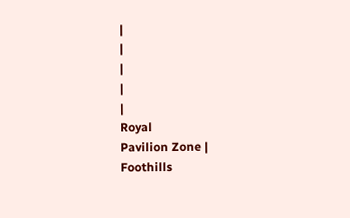|
|
|
|
|
Royal
Pavilion Zone |
Foothills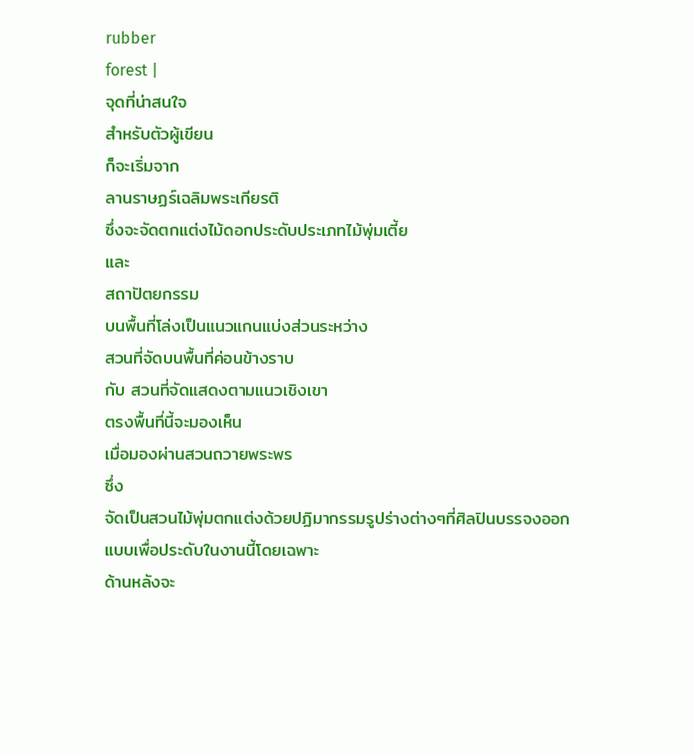rubber
forest |
จุดที่น่าสนใจ
สำหรับตัวผู้เขียน
ก็จะเริ่มจาก
ลานราษฏร์เฉลิมพระเกียรติ
ซึ่งจะจัดตกแต่งไม้ดอกประดับประเภทไม้พุ่มเตี้ย
และ
สถาปัตยกรรม
บนพื้นที่โล่งเป็นแนวแกนแบ่งส่วนระหว่าง
สวนที่จัดบนพื้นที่ค่อนข้างราบ
กับ สวนที่จัดแสดงตามแนวเชิงเขา
ตรงพื้นที่นี้จะมองเห็น
เมื่อมองผ่านสวนถวายพระพร
ซึ่ง
จัดเป็นสวนไม้พุ่มตกแต่งด้วยปฏิมากรรมรูปร่างต่างๆที่ศิลปินบรรจงออกแบบเพื่อประดับในงานนี้โดยเฉพาะ
ด้านหลังจะ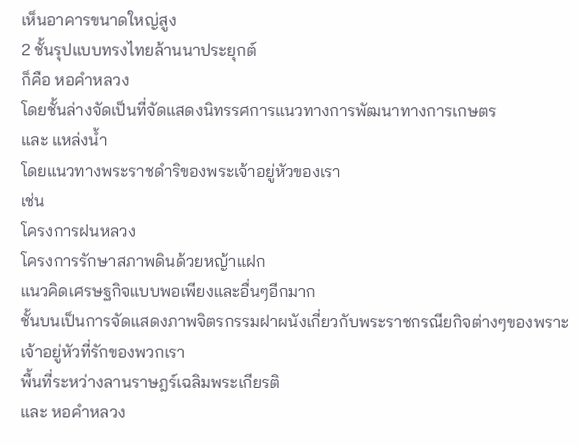เห็นอาคารขนาดใหญ่สูง
2 ชั้นรุปแบบทรงไทยล้านนาประยุกต์
ก็คือ หอคำหลวง
โดยชั้นล่างจัดเป็นที่จัดแสดงนิทรรศการแนวทางการพัฒนาทางการเกษตร
และ แหล่งน้ำ
โดยแนวทางพระราชดำริของพระเจ้าอยู่หัวของเรา
เช่น
โครงการฝนหลวง
โครงการรักษาสภาพดินด้วยหญ้าแฝก
แนวคิดเศรษฐกิจแบบพอเพียงและอื่นๆอีกมาก
ชั้นบนเป็นการจัดแสดงภาพจิตรกรรมฝาผนังเกี่ยวกับพระราชกรณียกิจต่างๆของพราะเจ้าอยู่หัวที่รักของพวกเรา
พื้นที่ระหว่างลานราษฎร์เฉลิมพระเกียรติ
และ หอคำหลวง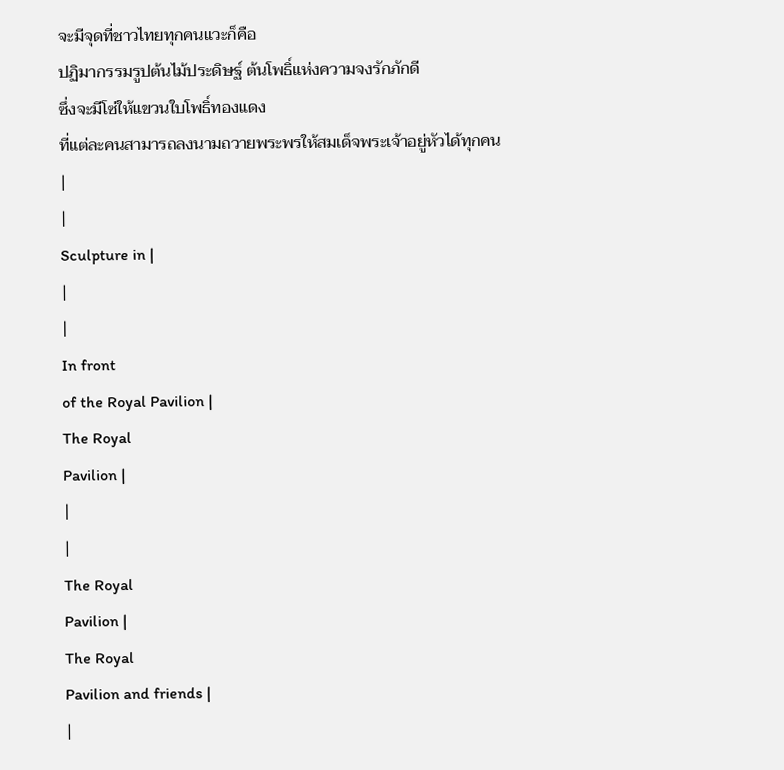จะมีจุดที่ชาวไทยทุกคนแวะก็คือ
ปฏิมากรรมรูปต้นไม้ประดิษฐ์ ต้นโพธิ์แห่งความจงรักภักดี
ซึ่งจะมีโซ่ให้แขวนใบโพธิ์ทองแดง
ที่แต่ละคนสามารถลงนามถวายพระพรให้สมเด็จพระเจ้าอยู่หัวได้ทุกคน
|
|
Sculpture in |
|
|
In front
of the Royal Pavilion |
The Royal
Pavilion |
|
|
The Royal
Pavilion |
The Royal
Pavilion and friends |
|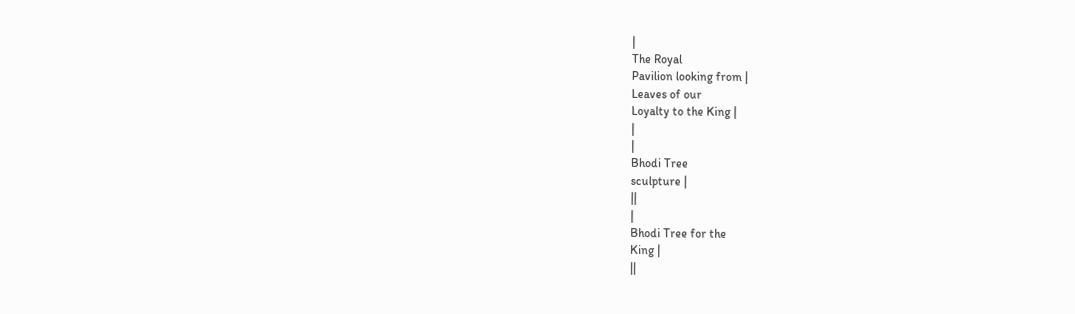|
The Royal
Pavilion looking from |
Leaves of our
Loyalty to the King |
|
|
Bhodi Tree
sculpture |
||
|
Bhodi Tree for the
King |
||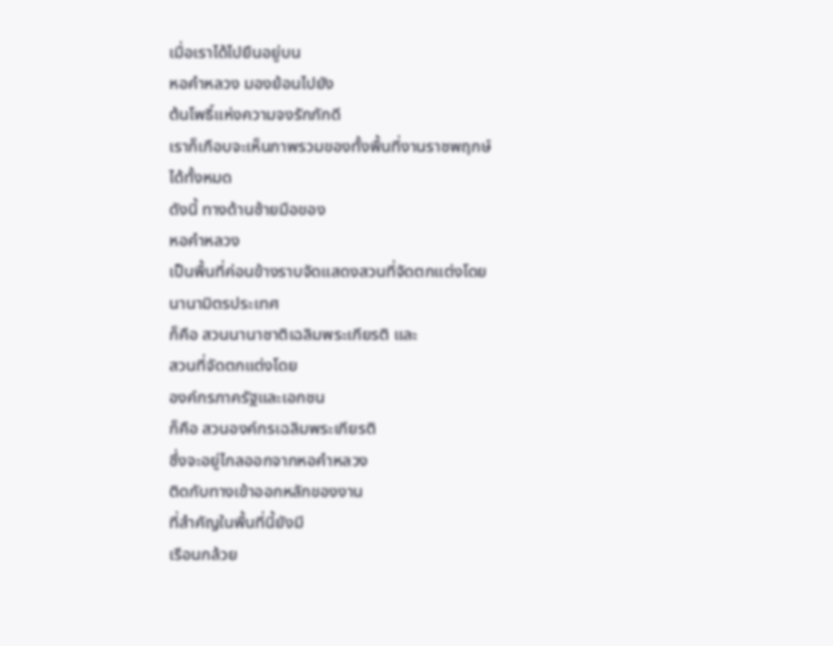เมื่อเราได้ไปยืนอยู่บน
หอคำหลวง มองย้อนไปยัง
ต้นโพธิ์แห่งความจงรักภักดี
เราก็เกือบจะเห็นภาพรวมของทั้งพื้นที่งานราชพฤกษ์
ได้ทั้งหมด
ดังนี้ ทางด้านซ้ายมือของ
หอคำหลวง
เป็นพื้นที่ค่อนข้างราบจัดแสดงสวนที่จัดตกแต่งโดย
นานามิตรประเทศ
ก็คือ สวนนานาชาติเฉลิมพระเกียรติ และ
สวนที่จัดตกแต่งโดย
องค์กรภาครัฐและเอกชน
ก็คือ สวนองค์กรเฉลิมพระเกียรติ
ซึ่งจะอยู่ไกลออกจากหอคำหลวง
ติดกับทางเข้าออกหลักของงาน
ที่สำคัญในพื้นที่นี้ยังมี
เรือนกล้วย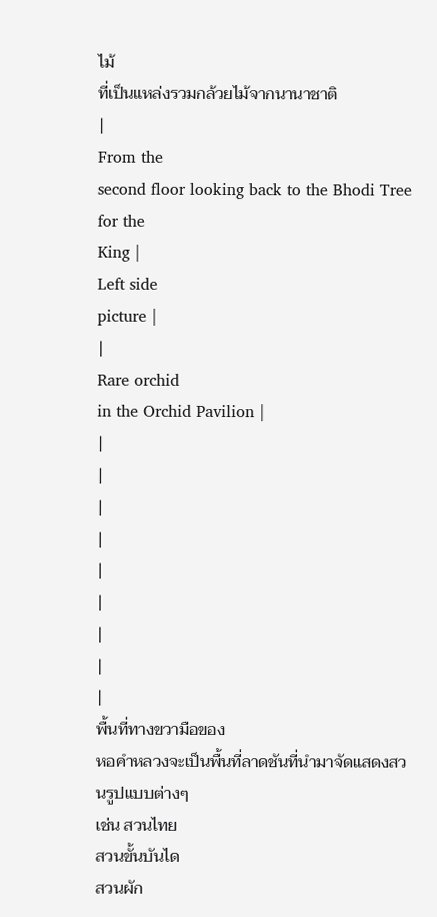ไม้
ที่เป็นแหล่งรวมกล้วยไม้จากนานาชาติ
|
From the
second floor looking back to the Bhodi Tree for the
King |
Left side
picture |
|
Rare orchid
in the Orchid Pavilion |
|
|
|
|
|
|
|
|
|
พื้นที่ทางขวามือของ
หอคำหลวงจะเป็นพื้นที่ลาดชันที่นำมาจัดแสดงสวนรูปแบบต่างๆ
เช่น สวนไทย
สวนขั้นบันได
สวนผัก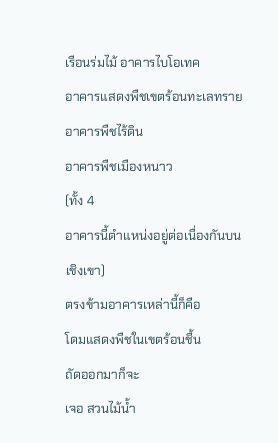เรือนร่มไม้ อาคารไบโอเทค
อาคารแสดงพืชเขตร้อนทะเลทราย
อาคารพืชไร้ดิน
อาคารพืชเมืองหนาว
(ทั้ง 4
อาคารนี้ตำแหน่งอยู่ต่อเนื่องกันบนเชิงเขา)
ตรงข้ามอาคารเหล่านี้ก็คือ
โดมแสดงพืชในเขตร้อนชื้น
ถัดออกมาก็จะ
เจอ สวนไม้น้ำ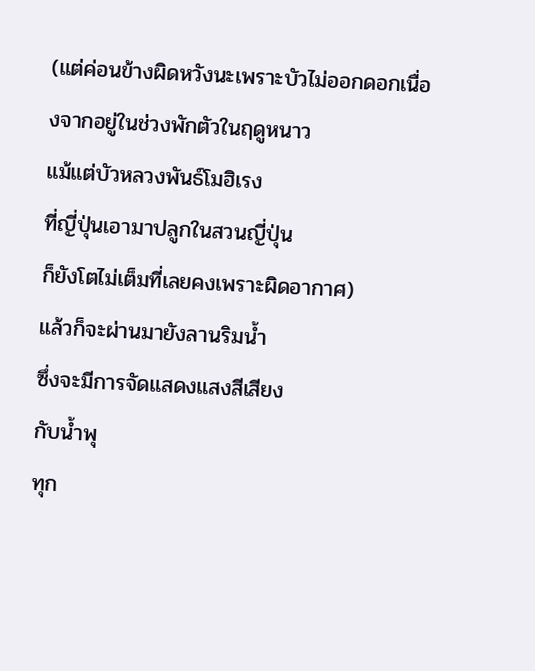(แต่ค่อนข้างผิดหวังนะเพราะบัวไม่ออกดอกเนื่องจากอยู่ในช่วงพักตัวในฤดูหนาว
แม้แต่บัวหลวงพันธ์โมฮิเรง
ที่ญี่ปุ่นเอามาปลูกในสวนญี่ปุ่น
ก็ยังโตไม่เต็มที่เลยคงเพราะผิดอากาศ)
แล้วก็จะผ่านมายังลานริมน้ำ
ซึ่งจะมีการจัดแสดงแสงสีเสียง
กับน้ำพุ
ทุก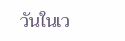วันในเว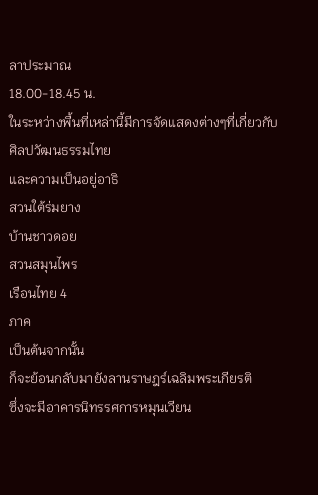ลาประมาณ
18.00-18.45 น.
ในระหว่างพื้นที่เหล่านี้มีการจัดแสดงต่างๆที่เกี่ยวกับศิลปวัฒนธรรมไทย
และความเป็นอยู่อาธิ
สวนใต้ร่มยาง
บ้านชาวดอย
สวนสมุนไพร
เรือนไทย 4
ภาค
เป็นต้นจากนั้น
ก็จะย้อนกลับมายังลานราษฎร์เฉลิมพระเกียรติ
ซึ่งจะมีอาคารนิทรรศการหมุนเวียน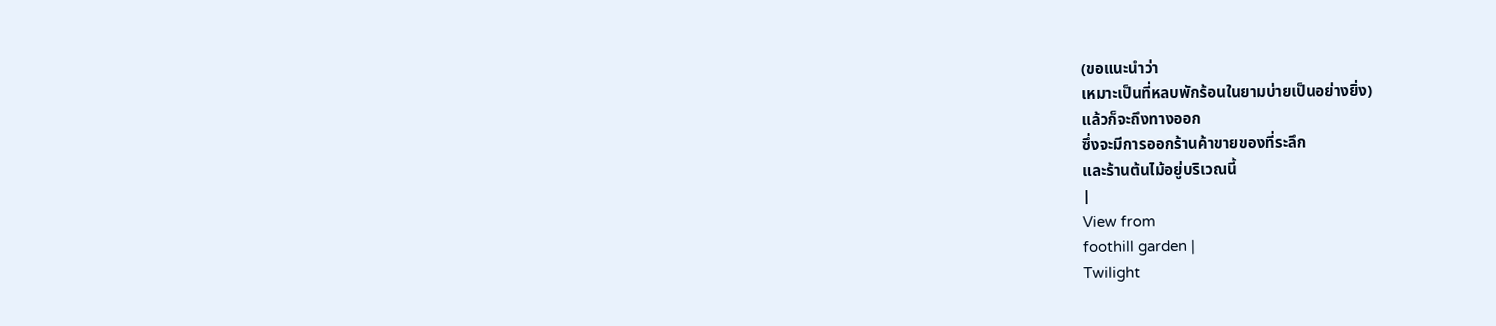(ขอแนะนำว่า
เหมาะเป็นที่หลบพักร้อนในยามบ่ายเป็นอย่างยิ่ง)
แล้วก็จะถึงทางออก
ซึ่งจะมีการออกร้านค้าขายของที่ระลึก
และร้านต้นไม้อยู่บริเวณนี้
|
View from
foothill garden |
Twilight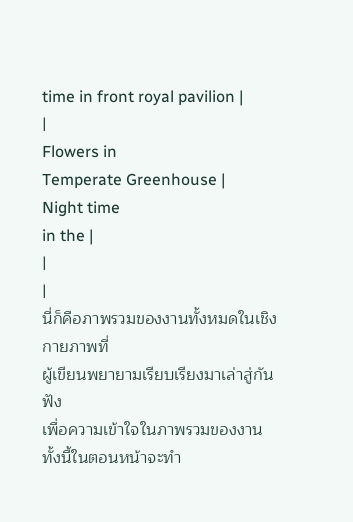time in front royal pavilion |
|
Flowers in
Temperate Greenhouse |
Night time
in the |
|
|
นี่ก็คือภาพรวมของงานทั้งหมดในเชิงกายภาพที่
ผู้เขียนพยายามเรียบเรียงมาเล่าสู่กันฟัง
เพื่อความเข้าใจในภาพรวมของงาน
ทั้งนี้ในตอนหน้าจะทำ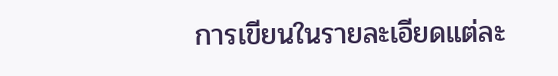การเขียนในรายละเอียดแต่ละ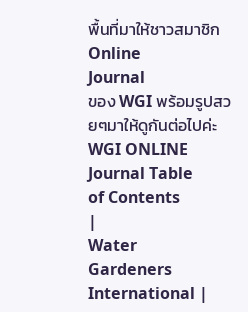พื้นที่มาให้ชาวสมาชิก
Online
Journal
ของ WGI พร้อมรูปสวยๆมาให้ดูกันต่อไปค่ะ
WGI ONLINE Journal Table
of Contents
|
Water
Gardeners International |